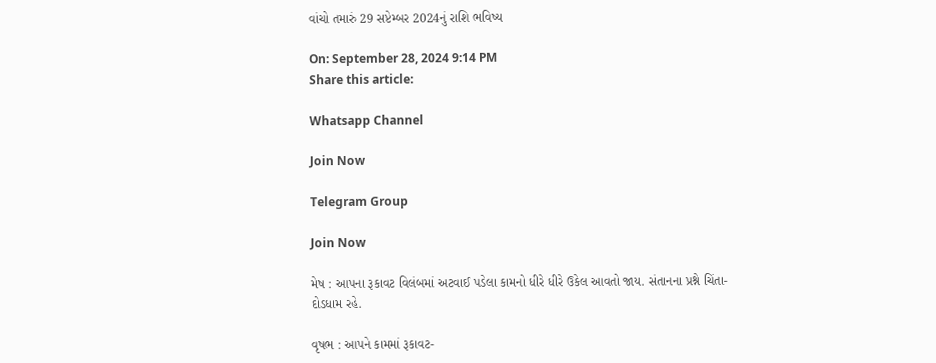વાંચો તમારું 29 સપ્ટેમ્બર 2024નું રાશિ ભવિષ્ય

On: September 28, 2024 9:14 PM
Share this article:

Whatsapp Channel

Join Now

Telegram Group

Join Now

મેષ : આપના રૂકાવટ વિલંબમાં અટવાઈ પડેલા કામનો ધીરે ધીરે ઉકેલ આવતો જાય. સંતાનના પ્રશ્ને ચિંતા-દોડધામ રહે.

વૃષભ : આપને કામમાં રૂકાવટ-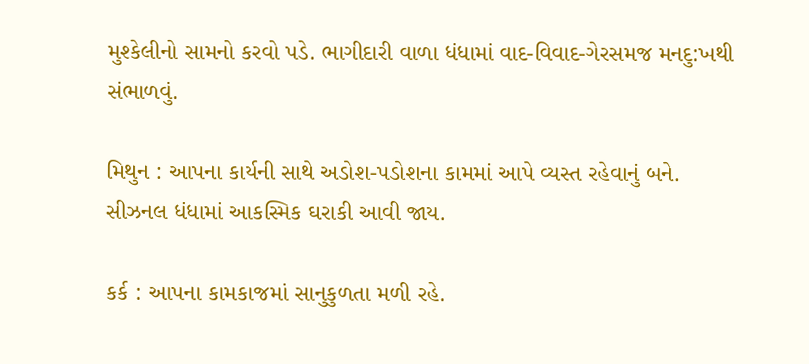મુશ્કેલીનો સામનો કરવો પડે. ભાગીદારી વાળા ધંધામાં વાદ-વિવાદ-ગેરસમજ મનદુ:ખથી સંભાળવું.

મિથુન : આપના કાર્યની સાથે અડોશ-પડોશના કામમાં આપે વ્યસ્ત રહેવાનું બને. સીઝનલ ધંધામાં આકસ્મિક ઘરાકી આવી જાય.

કર્ક : આપના કામકાજમાં સાનુકુળતા મળી રહે.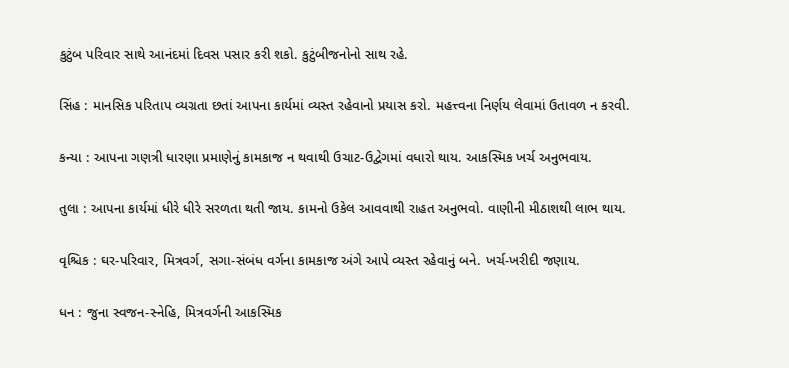કુટુંબ પરિવાર સાથે આનંદમાં દિવસ પસાર કરી શકો. કુટુંબીજનોનો સાથ રહે.

સિંહ : માનસિક પરિતાપ વ્યગ્રતા છતાં આપના કાર્યમાં વ્યસ્ત રહેવાનો પ્રયાસ કરો. મહત્ત્વના નિર્ણય લેવામાં ઉતાવળ ન કરવી.

કન્યા : આપના ગણત્રી ધારણા પ્રમાણેનું કામકાજ ન થવાથી ઉચાટ-ઉદ્વેગમાં વધારો થાય. આકસ્મિક ખર્ચ અનુભવાય.

તુલા : આપના કાર્યમાં ધીરે ધીરે સરળતા થતી જાય. કામનો ઉકેલ આવવાથી રાહત અનુભવો. વાણીની મીઠાશથી લાભ થાય.

વૃશ્ચિક : ઘર-પરિવાર, મિત્રવર્ગ, સગા-સંબંધ વર્ગના કામકાજ અંગે આપે વ્યસ્ત રહેવાનું બને. ખર્ચ-ખરીદી જણાય.

ધન : જુના સ્વજન-સ્નેહિ, મિત્રવર્ગની આકસ્મિક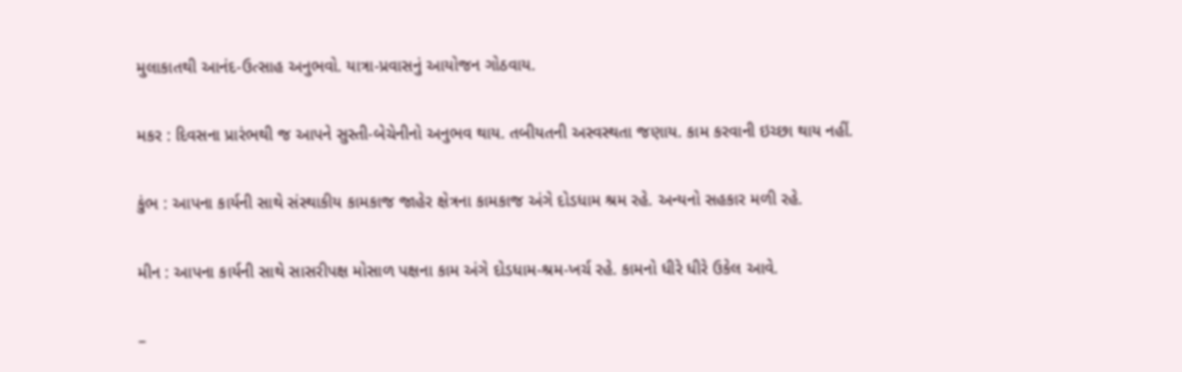મુલાકાતથી આનંદ-ઉત્સાહ અનુભવો. યાત્રા-પ્રવાસનું આયોજન ગોઠવાય.

મકર : દિવસના પ્રારંભથી જ આપને સુસ્તી-બેચેનીનો અનુભવ થાય. તબીયતની અસ્વસ્થતા જણાય. કામ કરવાની ઇચ્છા થાય નહીં.

કુંભ : આપના કાર્યની સાથે સંસ્થાકીય કામકાજ જાહેર ક્ષેત્રના કામકાજ અંગે દોડધામ શ્રમ રહે. અન્યનો સહકાર મળી રહે.

મીન : આપના કાર્યની સાથે સાસરીપક્ષ મોસાળ પક્ષના કામ અંગે દોડધામ-શ્રમ-ખર્ચ રહે. કામનો ધીરે ધીરે ઉકેલ આવે.

–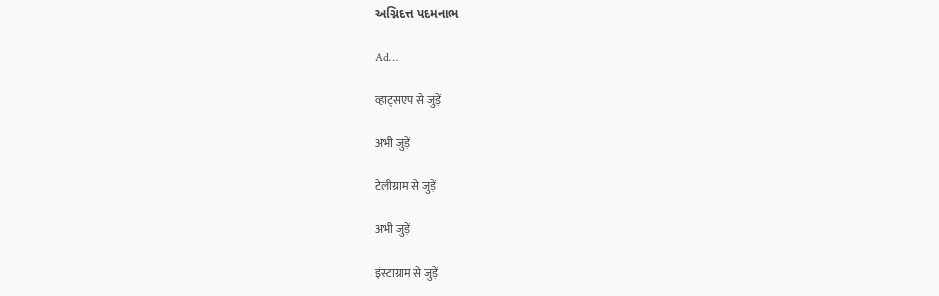અગ્નિદત્ત પદમનાભ

Ad…

व्हाट्सएप से जुड़ें

अभी जुड़ें

टेलीग्राम से जुड़ें

अभी जुड़ें

इंस्टाग्राम से जुड़ें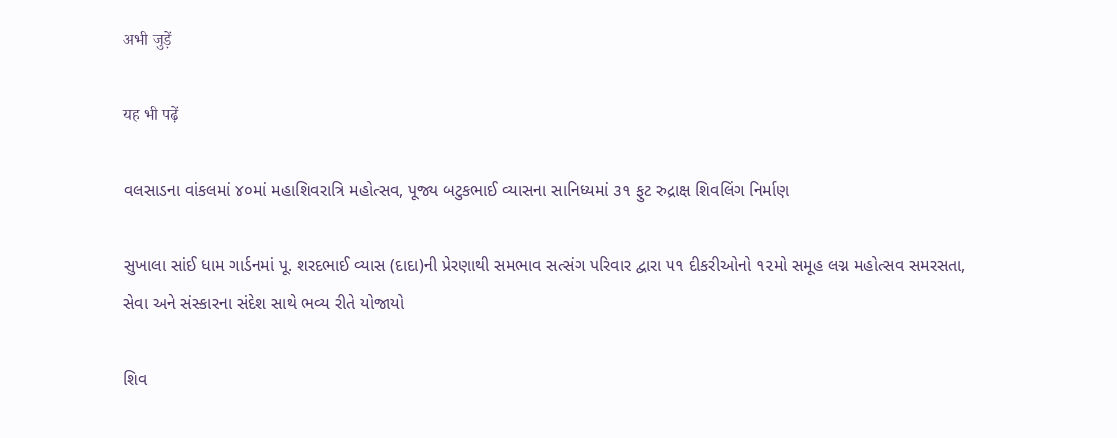अभी जुड़ें

यह भी पढ़ें

વલસાડના વાંકલમાં ૪૦માં મહાશિવરાત્રિ મહોત્સવ, પૂજ્ય બટુકભાઈ વ્યાસના સાનિધ્યમાં ૩૧ ફુટ રુદ્રાક્ષ શિવલિંગ નિર્માણ

સુખાલા સાંઈ ધામ ગાર્ડનમાં પૂ. શરદભાઈ વ્યાસ (દાદા)ની પ્રેરણાથી સમભાવ સત્સંગ પરિવાર દ્વારા ૫૧ દીકરીઓનો ૧૨મો સમૂહ લગ્ન મહોત્સવ સમરસતા, સેવા અને સંસ્કારના સંદેશ સાથે ભવ્ય રીતે યોજાયો

શિવ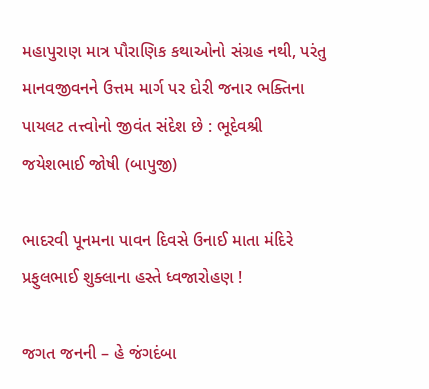મહાપુરાણ માત્ર પૌરાણિક કથાઓનો સંગ્રહ નથી, પરંતુ માનવજીવનને ઉત્તમ માર્ગ પર દોરી જનાર ભક્તિના પાયલટ તત્ત્વોનો જીવંત સંદેશ છે : ભૂદેવશ્રી જયેશભાઈ જોષી (બાપુજી)

ભાદરવી પૂનમના પાવન દિવસે ઉનાઈ માતા મંદિરે પ્રફુલભાઈ શુક્લાના હસ્તે ધ્વજારોહણ !

જગત જનની – હે જંગદંબા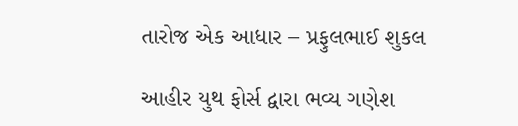તારોજ એક આધાર – પ્રફુલભાઈ શુકલ

આહીર યુથ ફોર્સ દ્વારા ભવ્ય ગણેશ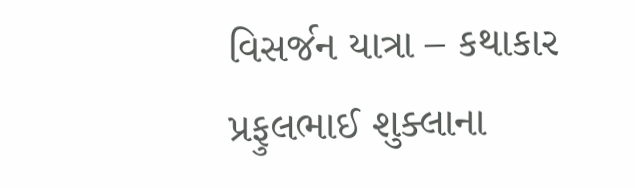વિસર્જન યાત્રા – કથાકાર પ્રફુલભાઈ શુક્લાના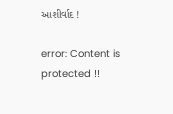આશીર્વાદ !

error: Content is protected !!